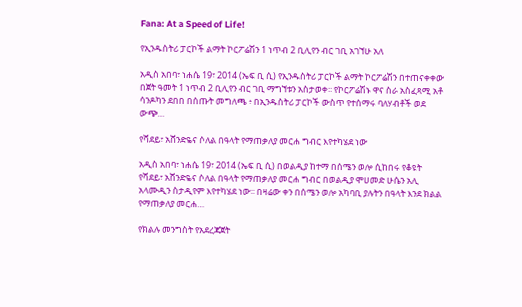Fana: At a Speed of Life!

የኢንዱስትሪ ፓርኮች ልማት ኮርፖሬሽን 1 ነጥብ 2 ቢሊየን ብር ገቢ አገኘሁ አለ

አዲስ አበባ፣ ነሐሴ 19፣ 2014 (ኤፍ ቢ ሲ) የኢንዱስትሪ ፓርኮች ልማት ኮርፖሬሽን በተጠናቀቀው  በጀት ዓመት 1 ነጥብ 2 ቢሊየን ብር ገቢ ማግኘቱን አስታወቀ፡፡ የኮርፖሬሽኑ ዋና ስራ አስፈጻሚ አቶ ሳንዶካን ደበበ በሰጡት መግለጫ ፥ በኢንዱስትሪ ፓርኮች ውስጥ የተሰማሩ ባለሃብቶች ወደ ውጭ…

የሻደይ፣ አሸንድዬና ሶለል በዓላት የማጠቃለያ መርሐ ግብር እየተካሄደ ነው

አዲስ አበባ፣ ነሐሴ 19፣ 2014 (ኤፍ ቢ ሲ) በወልዲያ ከተማ በሰሜን ወሎ ሲከበሩ የቆዩት የሻደይ፣ አሸንድዬና ሶለል በዓላት የማጠቃለያ መርሐ ግብር በወልዲያ ሞሀመድ ሁሴን አሊ አላሙዲን ስታዲየም እየተካሄደ ነው፡፡ በዛሬው ቀን በሰሜን ወሎ አካባቢ ያሉትን በዓላት እንደ ክልል የማጠቃለያ መርሐ…

የክልሉ መንግስት የአደረጃጀት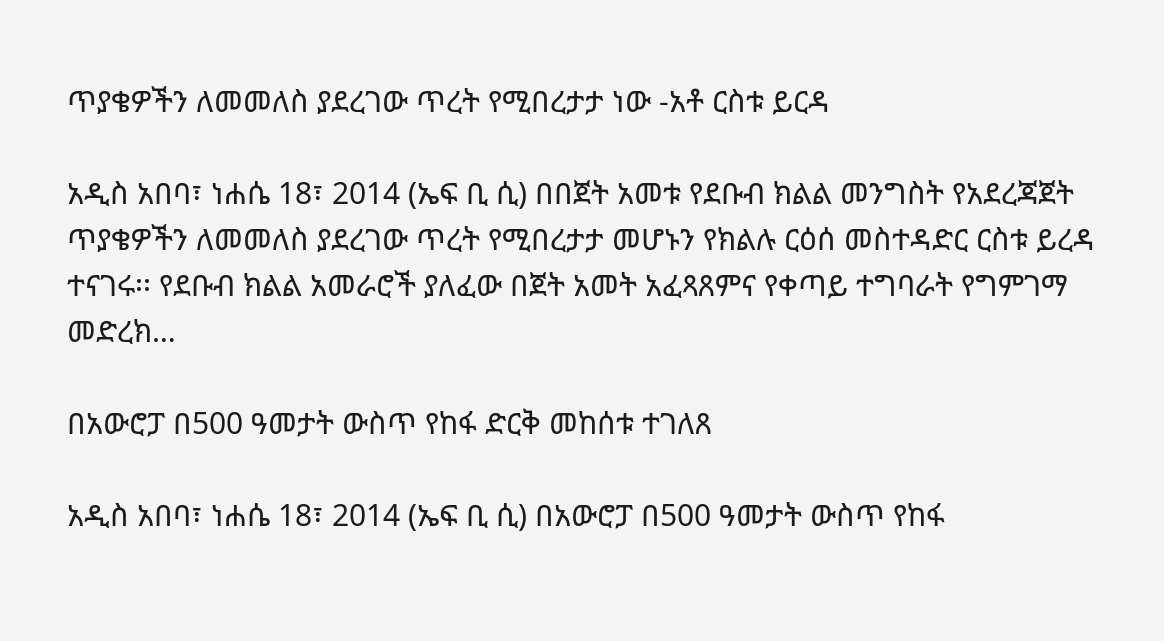ጥያቄዎችን ለመመለስ ያደረገው ጥረት የሚበረታታ ነው -አቶ ርስቱ ይርዳ

አዲስ አበባ፣ ነሐሴ 18፣ 2014 (ኤፍ ቢ ሲ) በበጀት አመቱ የደቡብ ክልል መንግስት የአደረጃጀት ጥያቄዎችን ለመመለስ ያደረገው ጥረት የሚበረታታ መሆኑን የክልሉ ርዕሰ መስተዳድር ርስቱ ይረዳ ተናገሩ፡፡ የደቡብ ክልል አመራሮች ያለፈው በጀት አመት አፈጻጸምና የቀጣይ ተግባራት የግምገማ መድረክ…

በአውሮፓ በ500 ዓመታት ውስጥ የከፋ ድርቅ መከሰቱ ተገለጸ

አዲስ አበባ፣ ነሐሴ 18፣ 2014 (ኤፍ ቢ ሲ) በአውሮፓ በ500 ዓመታት ውስጥ የከፋ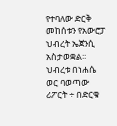የተባለው ድርቅ መከሰቱን የአውሮፓ ህብረት ኤጀንሲ አስታወቋል፡፡ ህብረቱ በነሐሴ ወር ባወጣው ሪፖርት ÷ በድርቁ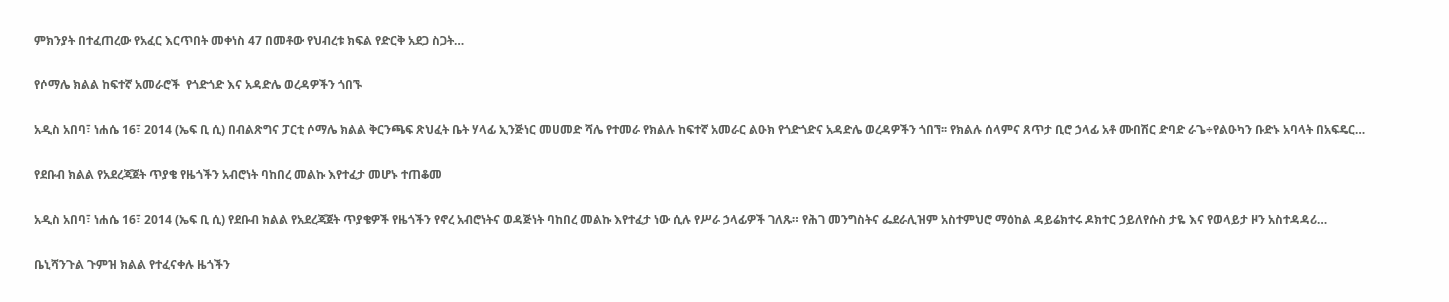ምክንያት በተፈጠረው የአፈር እርጥበት መቀነስ 47 በመቶው የህብረቱ ክፍል የድርቅ አደጋ ስጋት…

የሶማሌ ክልል ከፍተኛ አመራሮች  የጎድጎድ እና አዳድሌ ወረዳዎችን ጎበኙ

አዲስ አበባ፣ ነሐሴ 16፣ 2014 (ኤፍ ቢ ሲ) በብልጽግና ፓርቲ ሶማሌ ክልል ቅርንጫፍ ጽህፈት ቤት ሃላፊ ኢንጅነር መሀመድ ሻሌ የተመራ የክልሉ ከፍተኛ አመራር ልዑክ የጎድጎድና አዳድሌ ወረዳዎችን ጎበኘ፡፡ የክልሉ ሰላምና ጸጥታ ቢሮ ኃላፊ አቶ ሙበሽር ድባድ ራጌ÷የልዑካን ቡድኑ አባላት በአፍዴር…

የደቡብ ክልል የአደረጃጀት ጥያቄ የዜጎችን አብሮነት ባከበረ መልኩ እየተፈታ መሆኑ ተጠቆመ

አዲስ አበባ፣ ነሐሴ 16፣ 2014 (ኤፍ ቢ ሲ) የደቡብ ክልል የአደረጃጀት ጥያቄዎች የዜጎችን የኖረ አብሮነትና ወዳጅነት ባከበረ መልኩ እየተፈታ ነው ሲሉ የሥራ ኃላፊዎች ገለጹ። የሕገ መንግስትና ፌደራሊዝም አስተምህሮ ማዕከል ዳይሬክተሩ ዶክተር ኃይለየሱስ ታዬ እና የወላይታ ዞን አስተዳዳሪ…

ቤኒሻንጉል ጉምዝ ክልል የተፈናቀሉ ዜጎችን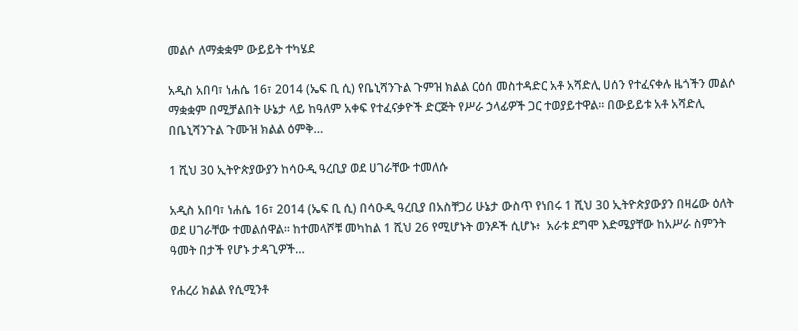መልሶ ለማቋቋም ውይይት ተካሄደ

አዲስ አበባ፣ ነሐሴ 16፣ 2014 (ኤፍ ቢ ሲ) የቤኒሻንጉል ጉምዝ ክልል ርዕሰ መስተዳድር አቶ አሻድሊ ሀሰን የተፈናቀሉ ዜጎችን መልሶ ማቋቋም በሚቻልበት ሁኔታ ላይ ከዓለም አቀፍ የተፈናቃዮች ድርጅት የሥራ ኃላፊዎች ጋር ተወያይተዋል፡፡ በውይይቱ አቶ አሻድሊ በቤኒሻንጉል ጉሙዝ ክልል ዕምቅ…

1 ሺህ 30 ኢትዮጵያውያን ከሳዑዲ ዓረቢያ ወደ ሀገራቸው ተመለሱ

አዲስ አበባ፣ ነሐሴ 16፣ 2014 (ኤፍ ቢ ሲ) በሳዑዲ ዓረቢያ በአስቸጋሪ ሁኔታ ውስጥ የነበሩ 1 ሺህ 30 ኢትዮጵያውያን በዛሬው ዕለት ወደ ሀገራቸው ተመልሰዋል፡፡ ከተመላሾቹ መካከል 1 ሺህ 26 የሚሆኑት ወንዶች ሲሆኑ፥  አራቱ ደግሞ እድሜያቸው ከአሥራ ስምንት ዓመት በታች የሆኑ ታዳጊዎች…

የሐረሪ ክልል የሲሚንቶ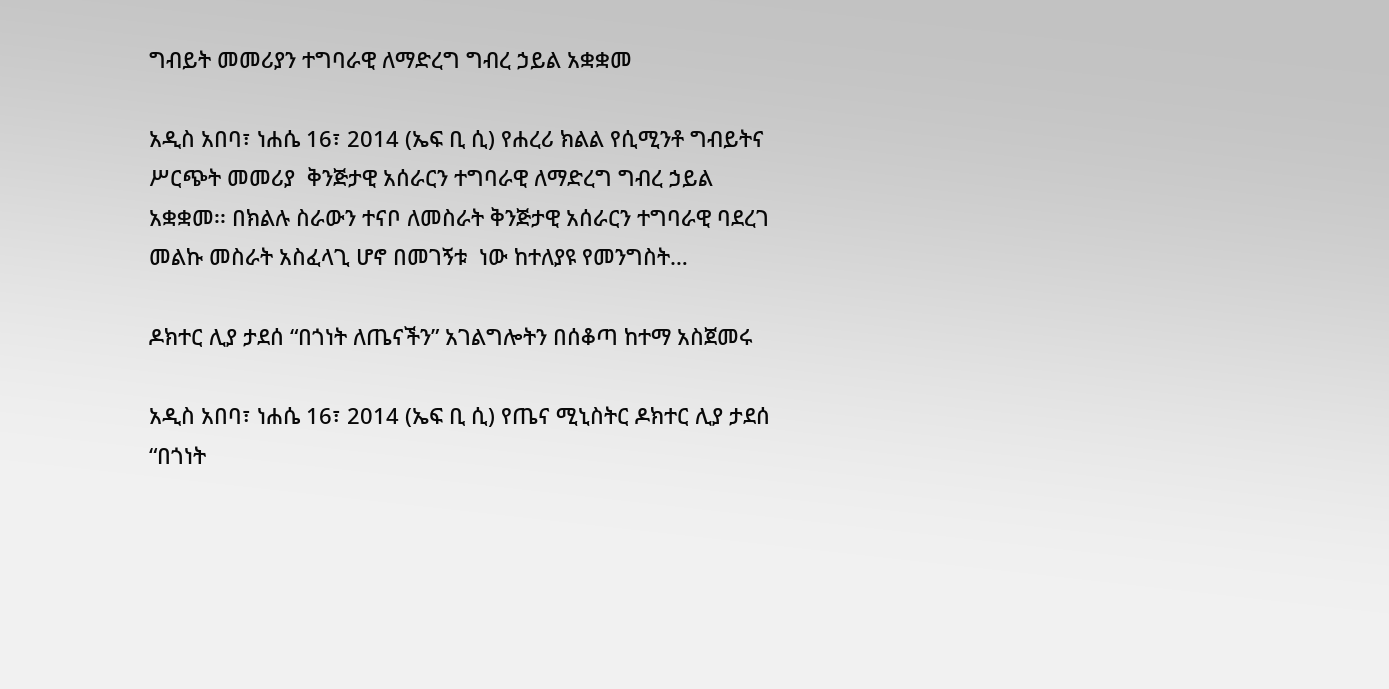ግብይት መመሪያን ተግባራዊ ለማድረግ ግብረ ኃይል አቋቋመ

አዲስ አበባ፣ ነሐሴ 16፣ 2014 (ኤፍ ቢ ሲ) የሐረሪ ክልል የሲሚንቶ ግብይትና ሥርጭት መመሪያ  ቅንጅታዊ አሰራርን ተግባራዊ ለማድረግ ግብረ ኃይል አቋቋመ፡፡ በክልሉ ስራውን ተናቦ ለመስራት ቅንጅታዊ አሰራርን ተግባራዊ ባደረገ መልኩ መስራት አስፈላጊ ሆኖ በመገኝቱ  ነው ከተለያዩ የመንግስት…

ዶክተር ሊያ ታደሰ “በጎነት ለጤናችን” አገልግሎትን በሰቆጣ ከተማ አስጀመሩ

አዲስ አበባ፣ ነሐሴ 16፣ 2014 (ኤፍ ቢ ሲ) የጤና ሚኒስትር ዶክተር ሊያ ታደሰ “በጎነት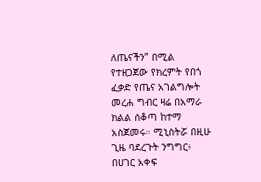ለጤናችን” በሚል የተዘጋጀው የክረምት የበጎ ፈቃድ የጤና አገልግሎት መረሐ ግብር ዛሬ በአማራ ክልል ሰቆጣ ከተማ አስጀመሩ። ሚኒስትሯ በዚሁ ጊዜ ባደረጉት ንግግር፥ በሀገር አቀፍ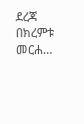ደረጃ በክረምቱ መርሐ…